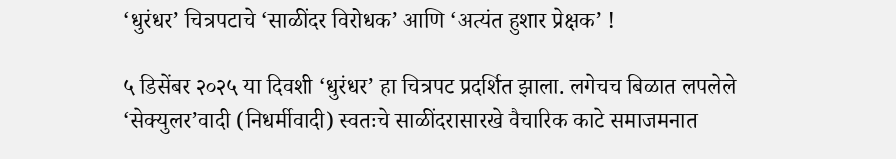‘धुरंधर’ चित्रपटाचे ‘साळींदर विरोधक’ आणि ‘अत्यंत हुशार प्रेक्षक’ !

५ डिसेंबर २०२५ या दिवशी ‘धुरंधर’ हा चित्रपट प्रदर्शित झाला. लगेचच बिळात लपलेले ‘सेक्युलर’वादी (निधर्मीवादी) स्वतःचे साळींदरासारखे वैचारिक काटे समाजमनात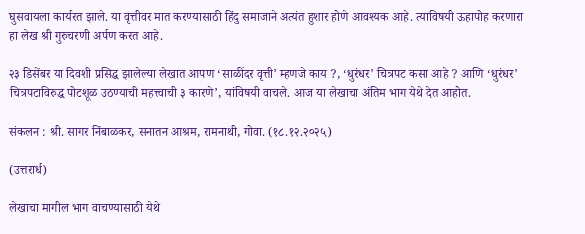घुसवायला कार्यरत झाले. या वृत्तीवर मात करण्यासाठी हिंदु समाजाने अत्यंत हुशार होणे आवश्यक आहे. त्याविषयी ऊहापोह करणारा हा लेख श्री गुरुचरणी अर्पण करत आहे.

२३ डिसेंबर या दिवशी प्रसिद्ध झालेल्या लेखात आपण ‘साळींदर वृत्ती’ म्हणजे काय ?, ‘धुरंधर’ चित्रपट कसा आहे ? आणि ‘धुरंधर’ चित्रपटाविरुद्ध पोटशूळ उठण्याची महत्त्वाची ३ कारणे’, यांविषयी वाचले. आज या लेखाचा अंतिम भाग येथे देत आहोत.

संकलन : श्री. सागर निंबाळकर, सनातन आश्रम, रामनाथी, गोवा. (१८.१२.२०२५)

(उत्तरार्ध)

लेखाचा मागील भाग वाचण्यासाठी येथे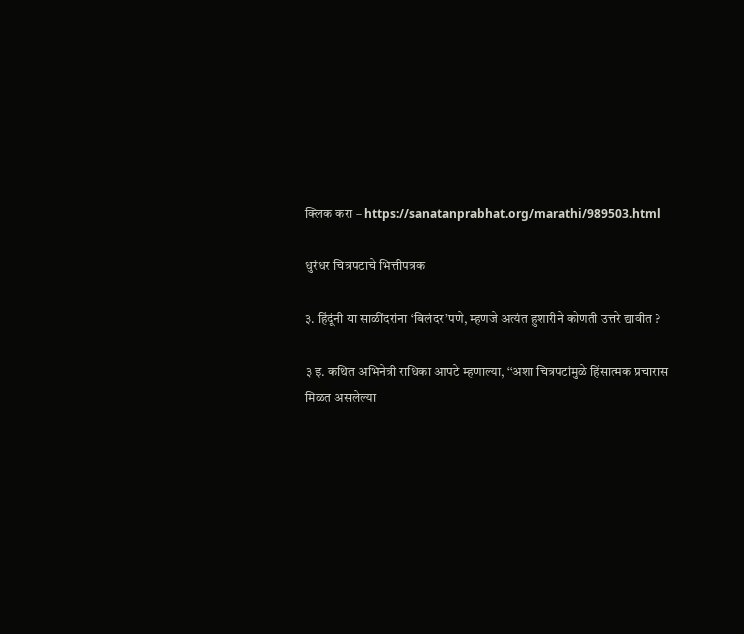क्लिक करा – https://sanatanprabhat.org/marathi/989503.html

धुरंधर चित्रपटाचे भित्तीपत्रक

३. हिंदूंनी या साळींदरांना ‘बिलंदर’पणे, म्हणजे अत्यंत हुशारीने कोणती उत्तरे द्यावीत ?

३ इ. कथित अभिनेत्री राधिका आपटे म्हणाल्या, ‘‘अशा चित्रपटांमुळे हिंसात्मक प्रचारास मिळत असलेल्या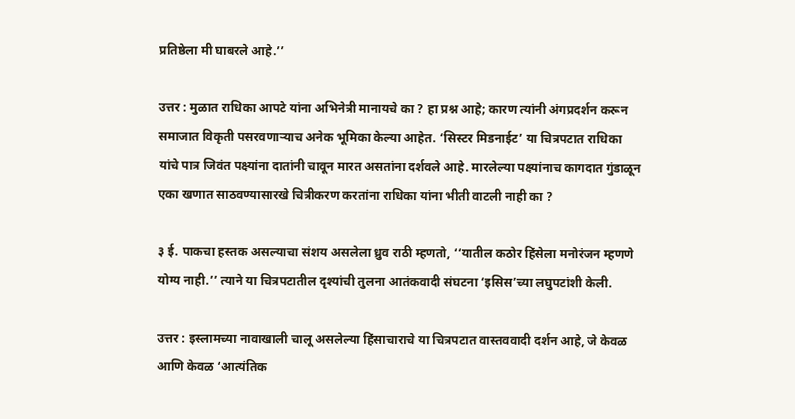प्रतिष्ठेला मी घाबरले आहे.’’

उत्तर : मुळात राधिका आपटे यांना अभिनेत्री मानायचे का ? हा प्रश्न आहे; कारण त्यांनी अंगप्रदर्शन करून समाजात विकृती पसरवणार्‍याच अनेक भूमिका केल्या आहेत. ‘सिस्टर मिडनाईट’ या चित्रपटात राधिका यांचे पात्र जिवंत पक्ष्यांना दातांनी चावून मारत असतांना दर्शवले आहे. मारलेल्या पक्ष्यांनाच कागदात गुंडाळून एका खणात साठवण्यासारखे चित्रीकरण करतांना राधिका यांना भीती वाटली नाही का ?

३ ई. पाकचा हस्तक असल्याचा संशय असलेला ध्रुव राठी म्हणतो, ‘‘यातील कठोर हिंसेला मनोरंजन म्हणणे योग्य नाही.’’ त्याने या चित्रपटातील दृश्यांची तुलना आतंकवादी संघटना ‘इसिस’च्या लघुपटांशी केली.

उत्तर : इस्लामच्या नावाखाली चालू असलेल्या हिंसाचाराचे या चित्रपटात वास्तववादी दर्शन आहे, जे केवळ आणि केवळ ‘आत्यंतिक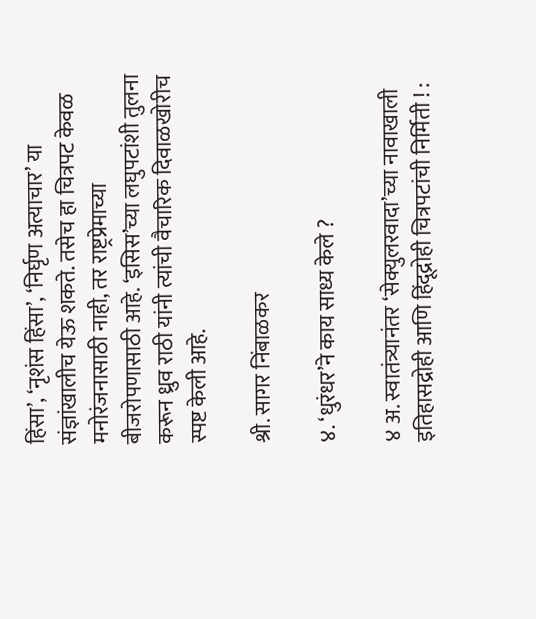हिंसा’, ‘नृशंस हिंसा’, ‘निर्घृण अत्याचार’ या संज्ञांखालीच येऊ शकते. तसेच हा चित्रपट केवळ मनोरंजनासाठी नाही, तर राष्ट्रप्रेमाच्या बीजरोपणासाठी आहे. ‘इसिस’च्या लघुपटांशी तुलना करून ध्रुव राठी यांनी त्यांची वैचारिक दिवाळखोरीच स्पष्ट केली आहे.

श्री. सागर निंबाळकर

४. ‘धुरंधर’ने काय साध्य केले ?

४ अ. स्वातंत्र्यानंतर ‘सेक्युलरवादा’च्या नावाखाली इतिहासद्रोही आणि हिंदूद्रोही चित्रपटांची निर्मिती ! :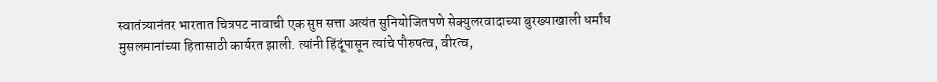स्वातंत्र्यानंतर भारतात चित्रपट नावाची एक सुप्त सत्ता अत्यंत सुनियोजितपणे सेक्युलरवादाच्या बुरख्याखाली धर्मांध मुसलमानांच्या हितासाठी कार्यरत झाली. त्यांनी हिंदूंपासून त्यांचे पौरुषत्व, वीरत्व,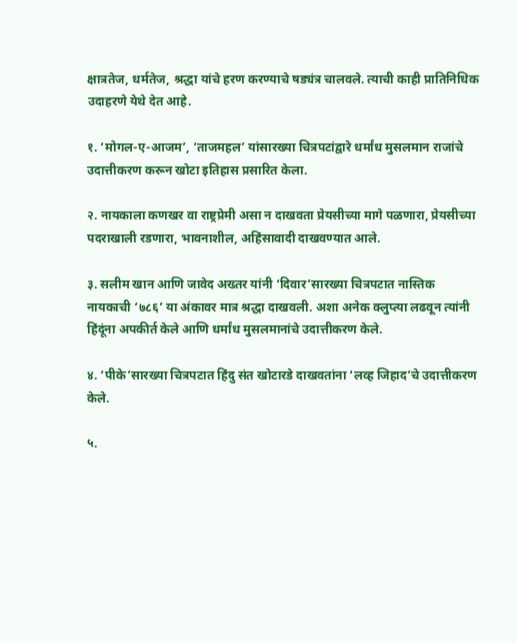क्षात्रतेज, धर्मतेज, श्रद्धा यांचे हरण करण्याचे षड्यंत्र चालवले. त्याची काही प्रातिनिधिक उदाहरणे येथे देत आहे.

१. ‘मोगल-ए-आजम’, ‘ताजमहल’ यांसारख्या चित्रपटांद्वारे धर्मांध मुसलमान राजांचे उदात्तीकरण करून खोटा इतिहास प्रसारित केला.

२. नायकाला कणखर वा राष्ट्रप्रेमी असा न दाखवता प्रेयसीच्या मागे पळणारा, प्रेयसीच्या पदराखाली रडणारा, भावनाशील, अहिंसावादी दाखवण्यात आले.

३. सलीम खान आणि जावेद अख्तर यांनी ‘दिवार’सारख्या चित्रपटात नास्तिक नायकाची ‘७८६’ या अंकावर मात्र श्रद्धा दाखवली. अशा अनेक क्लुप्त्या लढवून त्यांनी हिंदूंना अपकीर्त केले आणि धर्मांध मुसलमानांचे उदात्तीकरण केले.

४. ‘पीके’सारख्या चित्रपटात हिंदु संत खोटारडे दाखवतांना ‘लव्ह जिहाद’चे उदात्तीकरण केले.

५.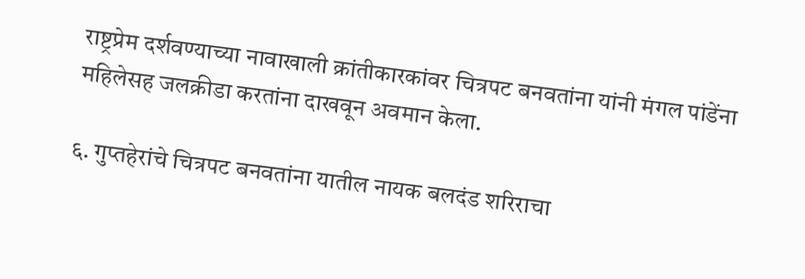राष्ट्रप्रेम दर्शवण्याच्या नावाखाली क्रांतीकारकांवर चित्रपट बनवतांना यांनी मंगल पांडेंना महिलेसह जलक्रीडा करतांना दाखवून अवमान केला.

६. गुप्तहेरांचे चित्रपट बनवतांना यातील नायक बलदंड शरिराचा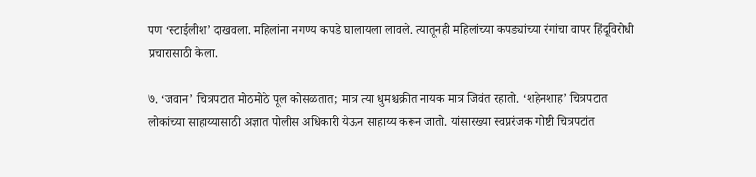पण ‘स्टाईलीश’ दाखवला. महिलांना नगण्य कपडे घालायला लावले. त्यातूनही महिलांच्या कपड्यांच्या रंगांचा वापर हिंदूविरोधी प्रचारासाठी केला.

७. ‘जवान’ चित्रपटात मोठमोठे पूल कोसळतात; मात्र त्या धुमश्चक्रीत नायक मात्र जिवंत रहातो. ‘शहेनशाह’ चित्रपटात लोकांच्या साहाय्यासाठी अज्ञात पोलीस अधिकारी येऊन साहाय्य करून जातो. यांसारख्या स्वप्नरंजक गोष्टी चित्रपटांत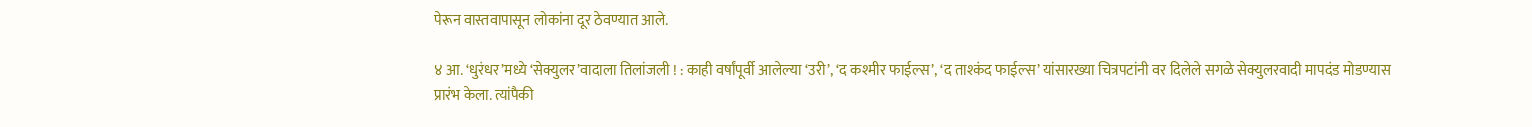पेरून वास्तवापासून लोकांना दूर ठेवण्यात आले.

४ आ. ‘धुरंधर’मध्ये ‘सेक्युलर’वादाला तिलांजली ! : काही वर्षांपूर्वी आलेल्या ‘उरी’, ‘द कश्मीर फाईल्स’, ‘द ताश्कंद फाईल्स’ यांसारख्या चित्रपटांनी वर दिलेले सगळे सेक्युलरवादी मापदंड मोडण्यास प्रारंभ केला. त्यांपैकी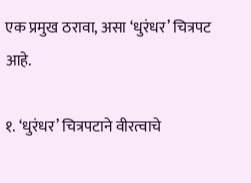एक प्रमुख ठरावा, असा ‘धुरंधर’ चित्रपट आहे.

१. ‘धुरंधर’ चित्रपटाने वीरत्वाचे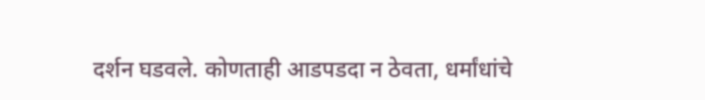दर्शन घडवले. कोणताही आडपडदा न ठेवता, धर्मांधांचे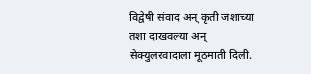विद्वेषी संवाद अन् कृती जशाच्या तशा दाखवल्या अन् सेक्युलरवादाला मूठमाती दिली.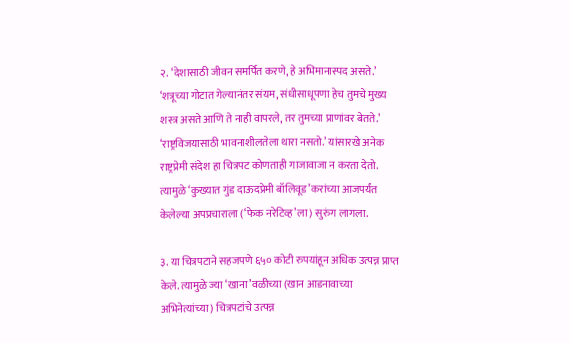२. ‘देशासाठी जीवन समर्पित करणे, हे अभिमानास्पद असते.’ ‘शत्रूच्या गोटात गेल्यानंतर संयम, संधीसाधूपणा हेच तुमचे मुख्य शस्त्र असते आणि ते नाही वापरले, तर तुमच्या प्राणांवर बेतते.’ ‘राष्ट्रविजयासाठी भावनाशीलतेला थारा नसतो.’ यांसारखे अनेक राष्ट्रप्रेमी संदेश हा चित्रपट कोणताही गाजावाजा न करता देतो. त्यामुळे ‘कुख्यात गुंड दाऊदप्रेमी बॉलिवूड’करांच्या आजपर्यंत केलेल्या अपप्रचाराला (‘फेक नरेटिव्ह’ला) सुरुंग लागला.

३. या चित्रपटाने सहजपणे ६५० कोटी रुपयांहून अधिक उत्पन्न प्राप्त केले. त्यामुळे ज्या ‘खाना’वळीच्या (खान आडनावाच्या अभिनेत्यांच्या) चित्रपटांचे उत्पन्न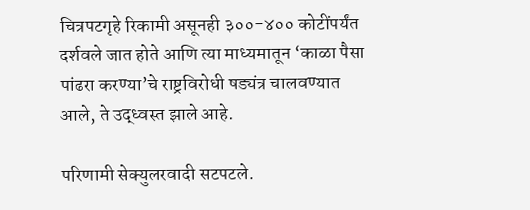चित्रपटगृहे रिकामी असूनही ३००-४०० कोटींपर्यंत दर्शवले जात होते आणि त्या माध्यमातून ‘काळा पैसा पांढरा करण्या’चे राष्ट्रविरोधी षड्यंत्र चालवण्यात आले, ते उद्ध्वस्त झाले आहे.

परिणामी सेक्युलरवादी सटपटले.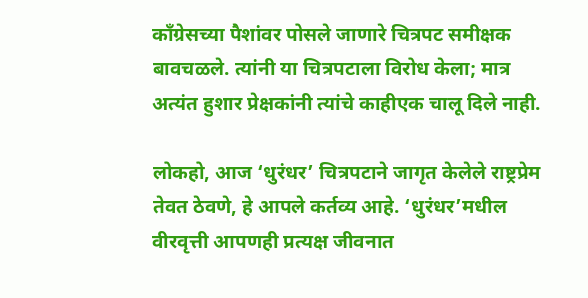काँग्रेसच्या पैशांवर पोसले जाणारे चित्रपट समीक्षक बावचळले. त्यांनी या चित्रपटाला विरोध केला; मात्र अत्यंत हुशार प्रेक्षकांनी त्यांचे काहीएक चालू दिले नाही.

लोकहो, आज ‘धुरंधर’ चित्रपटाने जागृत केलेले राष्ट्रप्रेम तेवत ठेवणे, हे आपले कर्तव्य आहे. ‘धुरंधर’मधील वीरवृत्ती आपणही प्रत्यक्ष जीवनात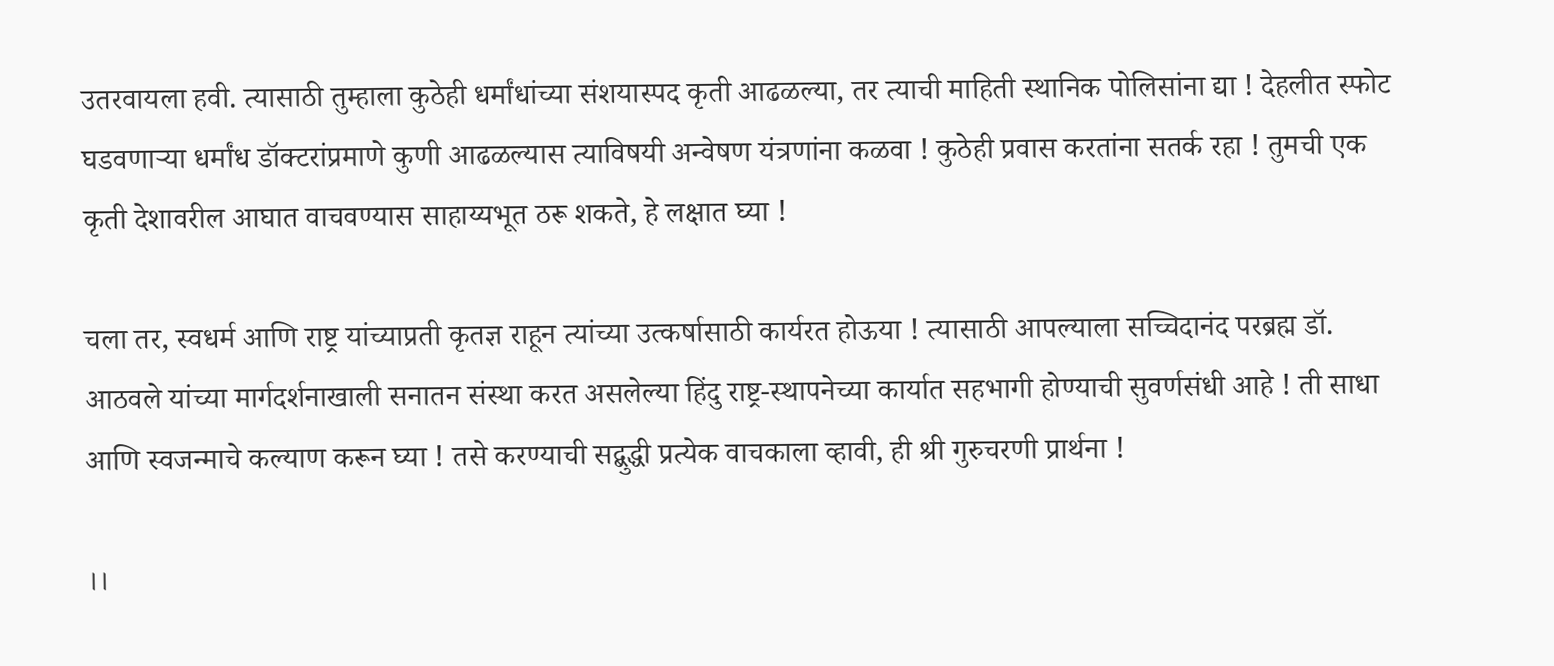उतरवायला हवी. त्यासाठी तुम्हाला कुठेही धर्मांधांच्या संशयास्पद कृती आढळल्या, तर त्याची माहिती स्थानिक पोलिसांना द्या ! देहलीत स्फोट घडवणार्‍या धर्मांध डॉक्टरांप्रमाणे कुणी आढळल्यास त्याविषयी अन्वेषण यंत्रणांना कळवा ! कुठेही प्रवास करतांना सतर्क रहा ! तुमची एक कृती देशावरील आघात वाचवण्यास साहाय्यभूत ठरू शकते, हे लक्षात घ्या !

चला तर, स्वधर्म आणि राष्ट्र यांच्याप्रती कृतज्ञ राहून त्यांच्या उत्कर्षासाठी कार्यरत होऊया ! त्यासाठी आपल्याला सच्चिदानंद परब्रह्म डॉ. आठवले यांच्या मार्गदर्शनाखाली सनातन संस्था करत असलेल्या हिंदु राष्ट्र-स्थापनेच्या कार्यात सहभागी होण्याची सुवर्णसंधी आहे ! ती साधा आणि स्वजन्माचे कल्याण करून घ्या ! तसे करण्याची सद्बुद्धी प्रत्येक वाचकाला व्हावी, ही श्री गुरुचरणी प्रार्थना !

।।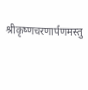श्रीकृष्णचरणार्पणमस्तु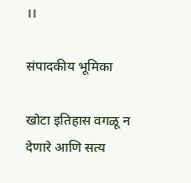।।

संपादकीय भूमिका

खोटा इतिहास वगळू न देणारे आणि सत्य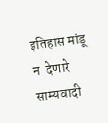इतिहास मांडू न  देणारे साम्यवादी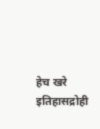हेच खरे इतिहासद्रोही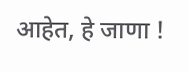आहेत, हे जाणा !